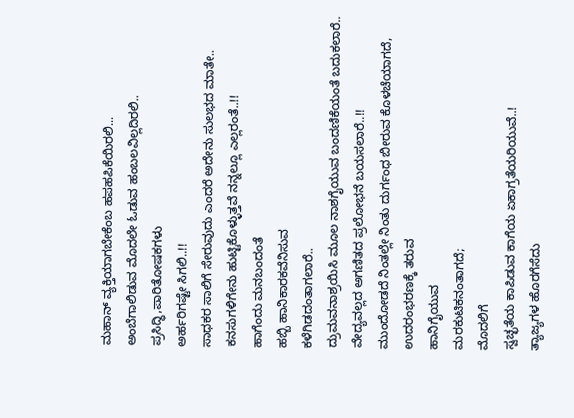ಮಹಾನ್ ವ್ಯಕ್ತಿಯಾಗಬೇಕೆಂಬ ಹಪಹಪಿಕೆಯಿರಲಿ...
ಅಂಬೆಗಾಲಿಡುವ ಮೊದಲೇ ಓಡುವ ಹಂಬಲವಿಲ್ಲದಿರಲಿ..
ಪ್ರಸಿದ್ಧಿ,ಪಾರಿತೋಷಕಗಳು
ಅರ್ಹರಿಗಷ್ಟೇ ಸಿಗಲಿ..!!
ಸಾಧಕರ ಸಾಲಿಗೆ ಸೇರುವುದು ಎಂದರೆ ಅದೇನು ಸುಲಭದ ಮಾತೇ..
ಕನಸುಗಳಿಗೇನು ಹುಟ್ಟಿಕೊಳ್ಳುತ್ತವೆ ನನ್ನಲ್ಲೂ ಎಲ್ಲರಂತೆ..!!
ಹಾಗೆಂದು ಮನಬಂದಂತೆ
ಹಬ್ಬಿ ಹಾನಿಕಾರಕವೆನಿಸುವ
ಕಳೆಗಿಡದಂತಾಗಲಾರೆ..
ದ್ರುಮವನಾಶ್ರಯಿಸಿ ಮೂಲ ನಾಶಗೈಯುವ ಬಂದಣಿಕೆಯಂತೆ ಬದುಕಲಾರೆ..
ವೇದ್ಯವಲ್ಲದ ಅಗಣಿತದ ಪ್ರಲೋಭನೆ ಬಯಸಲಾರೆ..!!
ಮುಂದೋಡದೆ ನಿಂತಲ್ಲೇ ನಿಂತು ದುರ್ಗಂಧ ಬೀರುವ ಕೊಳಚೆಯಾಗದೆ,
ಉದರಂಭರಣಕ್ಕೆ ತರುವ
ಹಾನಿಗೈಯುವ
ಮರಕುಟಿಕನಂತಾಗದೆ;
ಮೊದಲಿಗೆ
ಸ್ವಚ್ಛತೆಯ ಕಾಪಿಡುವ ಕಾಗೆಯ ಏಕಾಗ್ರತೆಯರಿಯುವೆ..!
ತ್ಯಾಜ್ಯಗಳ ಹೊರಗೆಸೆದು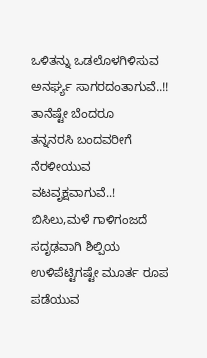ಒಳಿತನ್ನು ಒಡಲೊಳಗಿಳಿಸುವ ಅನರ್ಘ್ಯ ಸಾಗರದಂತಾಗುವೆ..!!
ತಾನೆಷ್ಟೇ ಬೆಂದರೂ
ತನ್ನನರಸಿ ಬಂದವರೀಗೆ
ನೆರಳೀಯುವ ವಟವೃಕ್ಷವಾಗುವೆ..!
ಬಿಸಿಲು,ಮಳೆ ಗಾಳಿಗಂಜದೆ ಸದೃಢವಾಗಿ ಶಿಲ್ಪಿಯ ಉಳಿಪೆಟ್ಟಿಗಷ್ಟೇ ಮೂರ್ತ ರೂಪ ಪಡೆಯುವ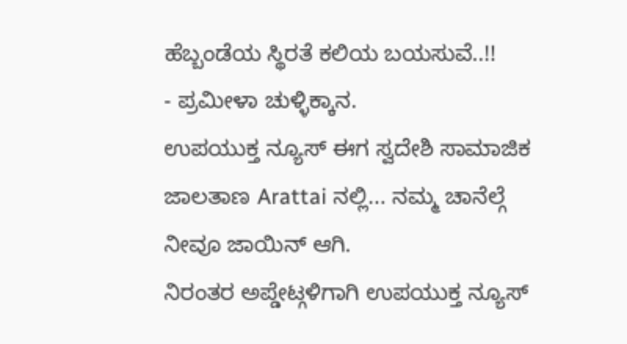ಹೆಬ್ಬಂಡೆಯ ಸ್ಥಿರತೆ ಕಲಿಯ ಬಯಸುವೆ..!!
- ಪ್ರಮೀಳಾ ಚುಳ್ಳಿಕ್ಕಾನ.
ಉಪಯುಕ್ತ ನ್ಯೂಸ್ ಈಗ ಸ್ವದೇಶಿ ಸಾಮಾಜಿಕ ಜಾಲತಾಣ Arattai ನಲ್ಲಿ... ನಮ್ಮ ಚಾನೆಲ್ಗೆ ನೀವೂ ಜಾಯಿನ್ ಆಗಿ.
ನಿರಂತರ ಅಪ್ಡೇಟ್ಗಳಿಗಾಗಿ ಉಪಯುಕ್ತ ನ್ಯೂಸ್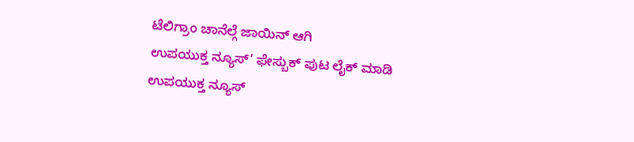ಟೆಲಿಗ್ರಾಂ ಚಾನೆಲ್ಗೆ ಜಾಯಿನ್ ಆಗಿ
ಉಪಯುಕ್ತ ನ್ಯೂಸ್’ ಫೇಸ್ಬುಕ್ ಪುಟ ಲೈಕ್ ಮಾಡಿ
ಉಪಯುಕ್ತ ನ್ಯೂಸ್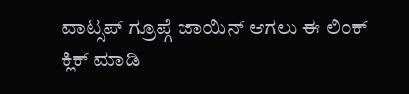ವಾಟ್ಸಪ್ ಗ್ರೂಪ್ಗೆ ಜಾಯಿನ್ ಆಗಲು ಈ ಲಿಂಕ್ ಕ್ಲಿಕ್ ಮಾಡಿ